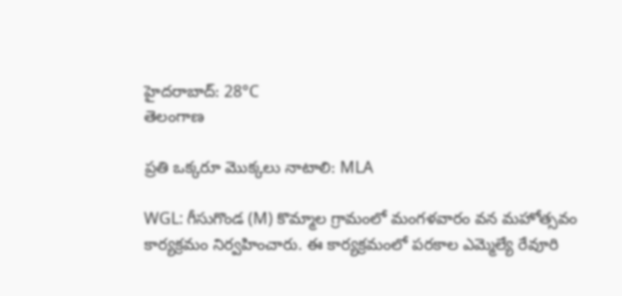హైదరాబాద్: 28°C
తెలంగాణ

ప్రతి ఒక్కరూ మొక్కలు నాటాలి: MLA

WGL: గీసుగొండ (M) కొమ్మాల గ్రామంలో మంగళవారం వన మహోత్సవం కార్యక్రమం నిర్వహించారు. ఈ కార్యక్రమంలో పరకాల ఎమ్మెల్యే రేవూరి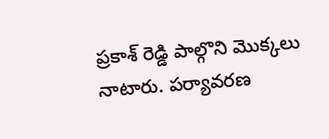ప్రకాశ్ రెడ్డి పాల్గొని మొక్కలు నాటారు. పర్యావరణ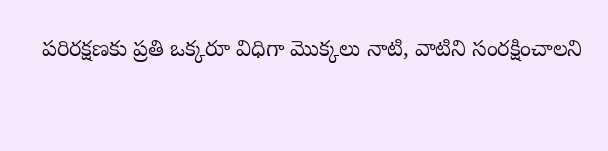పరిరక్షణకు ప్రతి ఒక్కరూ విధిగా మొక్కలు నాటి, వాటిని సంరక్షించాలని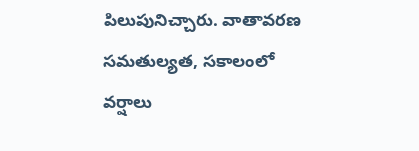పిలుపునిచ్చారు. వాతావరణ సమతుల్యత, సకాలంలో వర్షాలు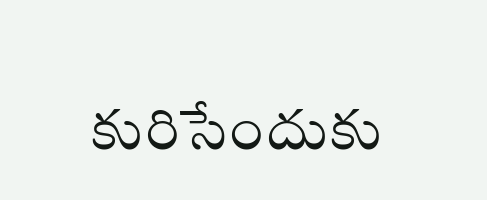కురిసేందుకు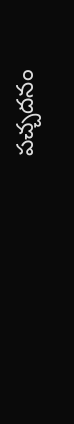పచ్చదనం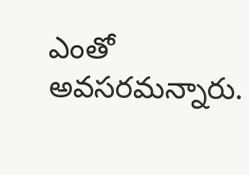ఎంతో అవసరమన్నారు.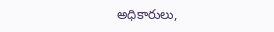అధికారులు,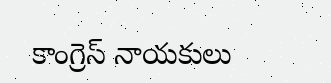కాంగ్రెస్ నాయకులు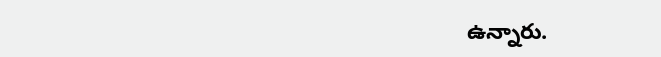ఉన్నారు.